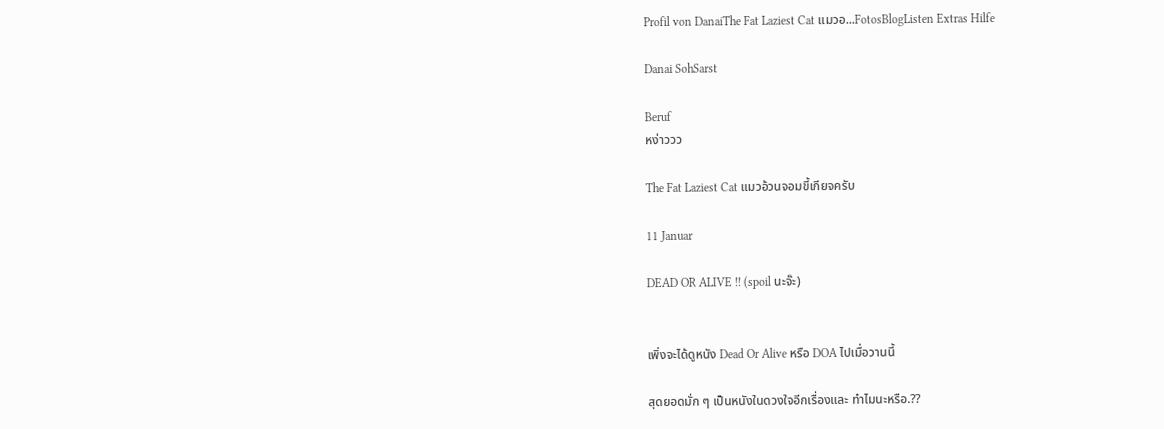Profil von DanaiThe Fat Laziest Cat แมวอ...FotosBlogListen Extras Hilfe

Danai SohSarst

Beruf
หง่าววว

The Fat Laziest Cat แมวอ้วนจอมขี้เกียจครับ

11 Januar

DEAD OR ALIVE !! (spoil นะจ๊ะ)


เพิ่งจะได้ดูหนัง Dead Or Alive หรือ DOA ไปเมื่อวานนี้

สุดยอดมั่ก ๆ เป็นหนังในดวงใจอีกเรื่องและ ทำไมนะหรือ.??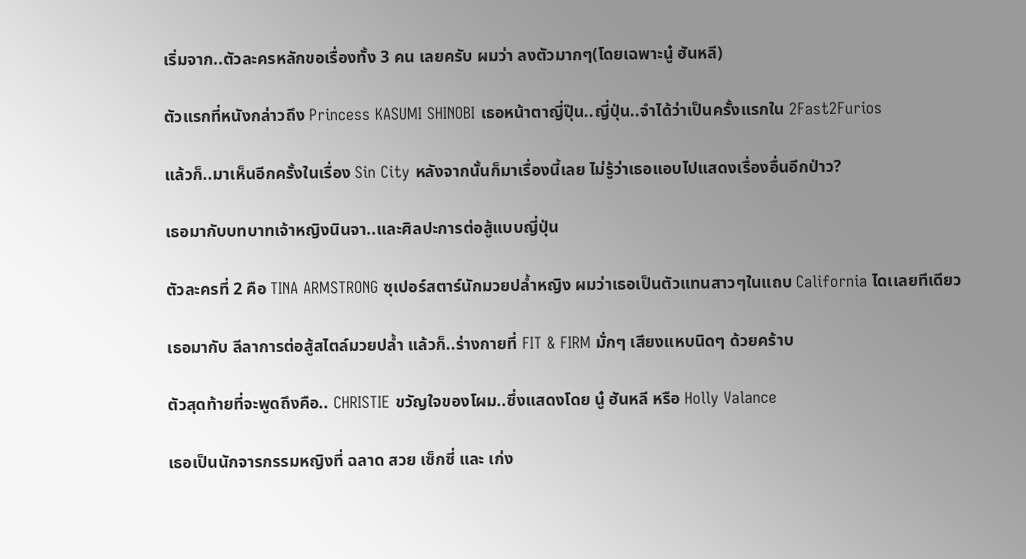เริ่มจาก..ตัวละครหลักขอเรื่องทั้ง 3 คน เลยครับ ผมว่า ลงตัวมากๆ(โดยเฉพาะนู๋ ฮันหลี)

ตัวแรกที่หนังกล่าวถึง Princess KASUMI SHINOBI เธอหน้าตาญี่ปุ๊น..ญี่ปุ่น..จำได้ว่าเป็นครั้งแรกใน 2Fast2Furios

แล้วก็..มาเห็นอีกครั้งในเรื่อง Sin City หลังจากนั้นก็มาเรื่องนี้เลย ไม่รู้ว่าเธอแอบไปแสดงเรื่องอื่นอีกป่าว?

เธอมากับบทบาทเจ้าหญิงนินจา..และศิลปะการต่อสู้แบบญี่ปุ่น

ตัวละครที่ 2 คือ TINA ARMSTRONG ซุเปอร์สตาร์นักมวยปล้ำหญิง ผมว่าเธอเป็นตัวแทนสาวๆในแถบ California ไดเเลยทีเดียว

เธอมากับ ลีลาการต่อสู้สไตล์มวยปล้ำ แล้วก็..ร่างกายที่ FIT & FIRM มั่กๆ เสียงแหบนิดๆ ด้วยคร้าบ

ตัวสุดท้ายที่จะพูดถึงคือ.. CHRISTIE ขวัญใจของโผม..ซึ่งแสดงโดย นู๋ ฮันหลี หรือ Holly Valance

เธอเป็นนักจารกรรมหญิงที่ ฉลาด สวย เซ็กซี่ และ เก่ง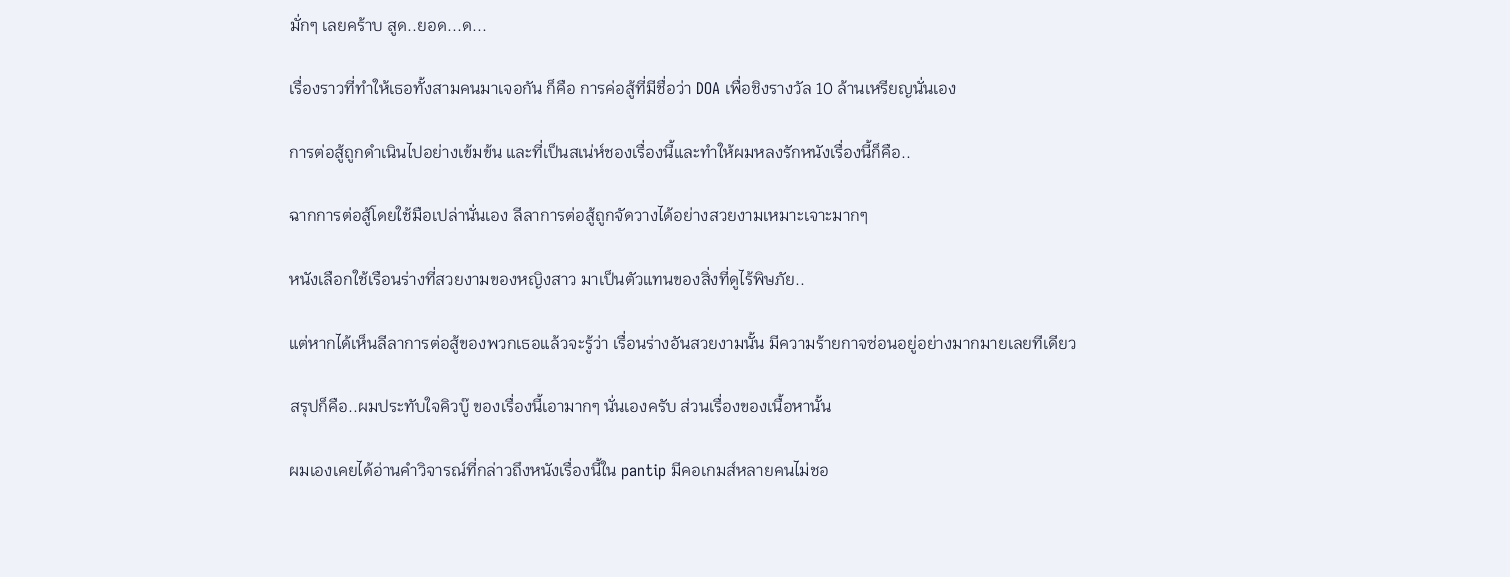มั่กๆ เลยคร้าบ สูด..ยอด...ด...

เรื่องราวที่ทำให้เธอทั้งสามคนมาเจอกัน ก็คือ การค่อสู้ที่มีชื่อว่า DOA เพื่อชิงรางวัล 10 ล้านเหรียญนั่นเอง

การต่อสู้ถูกดำเนินไปอย่างเข้มข้น และที่เป็นสเน่ห์ชองเรื่องนี้และทำให้ผมหลงรักหนังเรื่องนี้ก็คือ..

ฉากการต่อสู้โดยใช้มือเปล่านั่นเอง ลีลาการต่อสู้ถูกจัดวางได้อย่างสวยงามเหมาะเจาะมากๆ

หนังเลือกใช้เรือนร่างที่สวยงามของหญิงสาว มาเป็นตัวแทนของสิ่งที่ดูไร้พิษภัย..

แต่หากได้เห็นลีลาการต่อสู้ของพวกเธอแล้วจะรู้ว่า เรื่อนร่างอันสวยงามนั้น มีความร้ายกาจซ่อนอยู่อย่างมากมายเลยทีเดียว

สรุปก็คือ..ผมประทับใจคิวบู๊ ของเรื่องนี้เอามากๆ นั่นเองครับ ส่วนเรื่องของเนื้อหานั้น

ผมเองเคยได้อ่านคำวิจารณ์ที่กล่าวถึงหนังเรื่องนี้ใน pantip มีคอเกมส์หลายคนไม่ชอ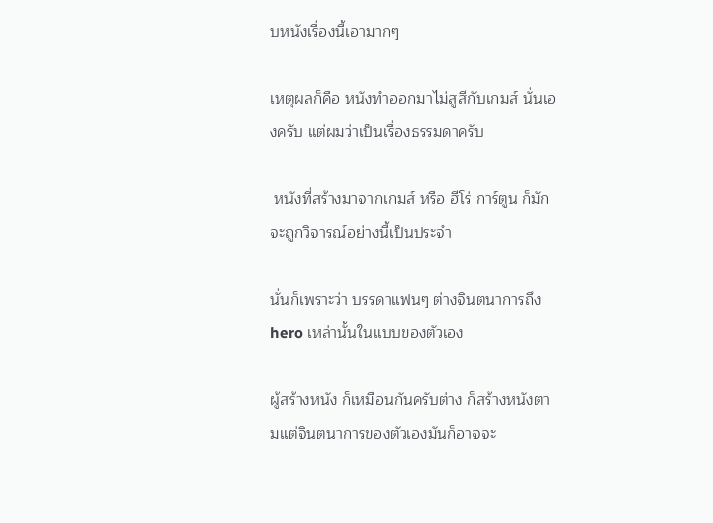บหนังเรื่องนี้เอามากๆ

เหตุผลก็คือ หนังทำออกมาไม่สูสีกับเกมส์ นั่นเองครับ แต่ผมว่าเป็นเรื่องธรรมดาครับ

 หนังที่สร้างมาจากเกมส์ หรือ ฮีโร่ การ์ตูน ก็มักจะถูกวิจารณ์อย่างนี้เป็นประจำ

นั่นก็เพราะว่า บรรดาแฟนๆ ต่างจินตนาการถึง hero เหล่านั้นในแบบของตัวเอง

ผู้สร้างหนัง ก็เหมือนกันครับต่าง ก็สร้างหนังตามแต่จินตนาการของตัวเองมันก็อาจจะ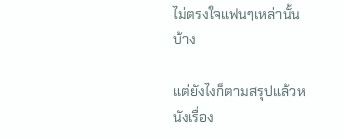ไม่ตรงใจแฟนๆเหล่านั้นบ้าง

แต่ยังไงก็ตามสรุปแล้วหนังเรื่อง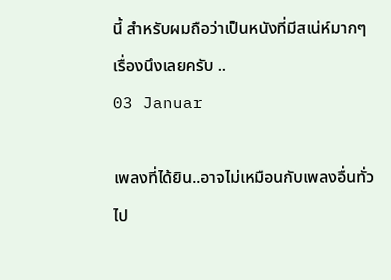นี้ สำหรับผมถือว่าเป็นหนังที่มีสเน่ห์มากๆเรื่องนึงเลยครับ ..
03 Januar

เพลงที่ได้ยิน..อาจไม่เหมือนกับเพลงอื่นทั่วไป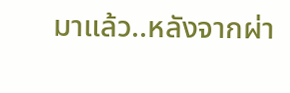มาแล้ว..หลังจากผ่า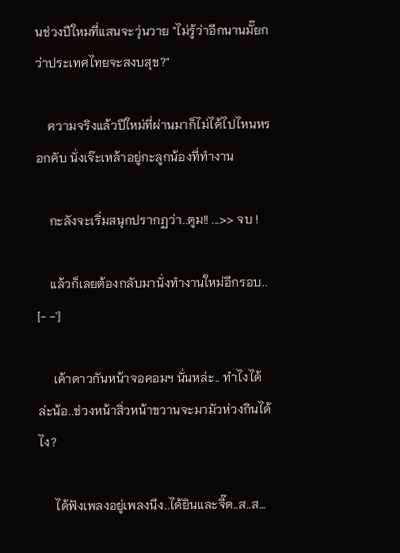นช่วงปีใหมที่แสนจะวุ่นวาย "ไม่รู้ว่าอีกนานมั๊ยกว่าประเทศไทยจะสงบสุข?"

    ความจริงแล้วปีใหม่ที่ผ่านมาก็ไม่ได้ไปไหนหรอกคับ นั่งเจ๊ะเหล้าอยู่กะลูกน้องที่ทำงาน

    กะลังจะเริ่มสนุกปรากฏว่า..ตูม!! ...>> จบ !

    แล้วก็เลยต้องกลับมานั่งทำงานใหม่อีกรอบ.. [- -']

     เค้าดาวกันหน้าจอคอมฯ นั่นหล่ะ.. ทำไงได้ล่ะน้อ..ช่วงหน้าสิ่วหน้าขวานจะมามัวห่วงกินได้ไง?

     ได้ฟังเพลงอยู่เพลงนึง..ได้ยินและจี๊ด..ส..ส...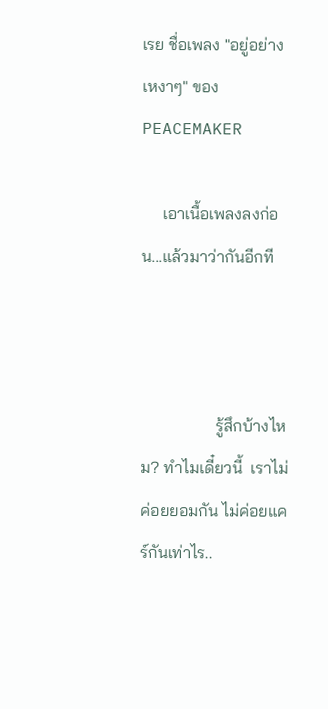เรย ชื่อเพลง "อยู่อย่างเหงาๆ" ของ PEACEMAKER

     เอาเนื้อเพลงลงก่อน...แล้วมาว่ากันอีกที



                  รู้สึกบ้างไหม? ทำไมเดี๋ยวนี้  เราไม่ค่อยยอมกัน ไม่ค่อยแคร์กันเท่าไร..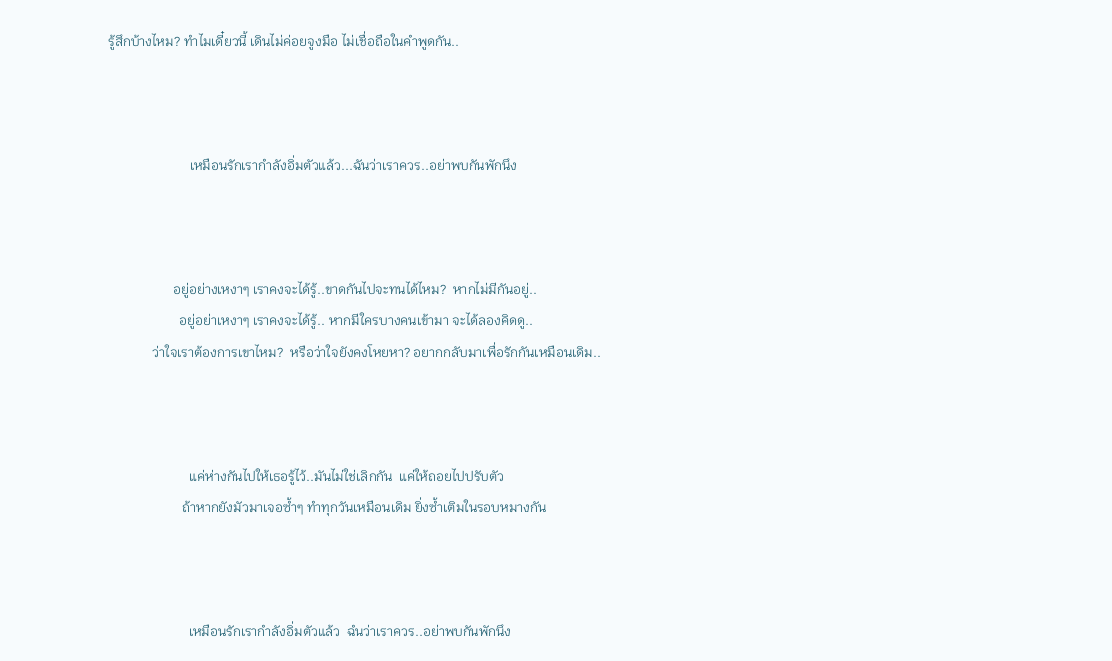รู้สึกบ้างไหม? ทำไมเดี๋ยวนี้ เดินไม่ค่อยจูงมือ ไม่เชื่อถือในคำพูดกัน..



                        เหมือนรักเรากำลังอิ่มตัวแล้ว...ฉันว่าเราควร..อย่าพบกันพักนึง



                   อยู่อย่างเหงาๆ เราคงจะได้รู้..ขาดกันไปจะทนได้ไหม?  หากไม่มีกันอยู่..
                     อยู่อย่าเหงาๆ เราคงจะได้รู้.. หากมีใครบางคนเข้ามา จะได้ลองคิดดู..
             ว่าใจเราต้องการเขาไหม?  หรือว่าใจยังคงโหยหา? อยากกลับมาเพื่อรักกันเหมือนเดิม..



                        แค่ห่างกันไปให้เธอรู้ไว้..มันไม่ใช่เลิกกัน  แค่ให้ถอยไปปรับตัว
                      ถ้าหากยังมัวมาเจอซ้ำๆ ทำทุกวันเหมือนเดิม ยิ่งซ้ำเติมในรอบหมางกัน



                        เหมือนรักเรากำลังอิ่มตัวแล้ว  ฉํนว่าเราควร..อย่าพบกันพักนึง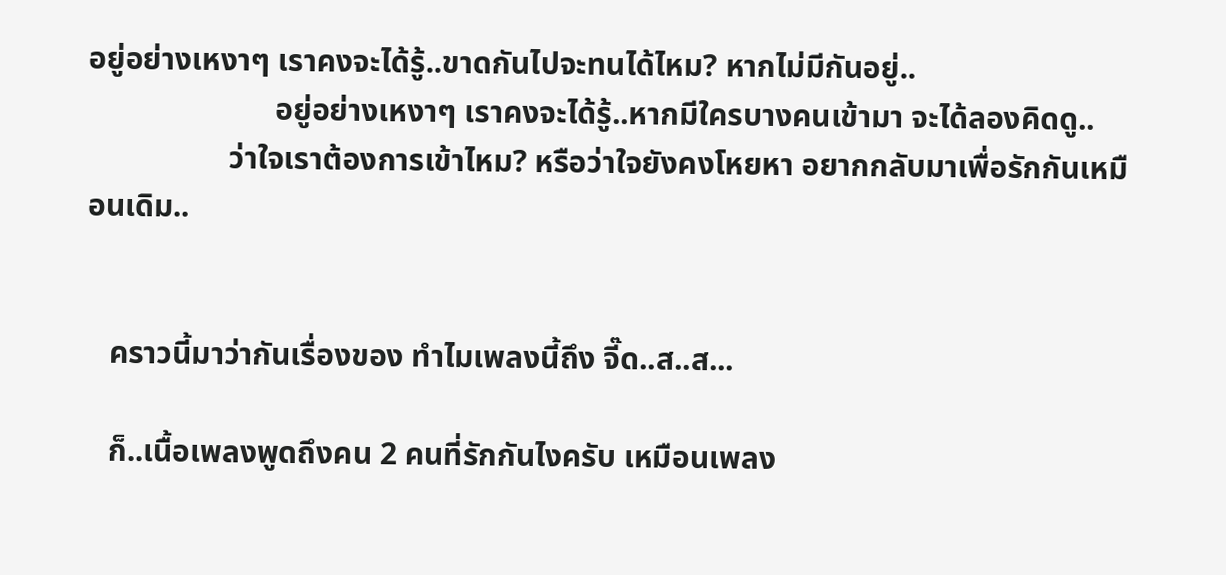อยู่อย่างเหงาๆ เราคงจะได้รู้..ขาดกันไปจะทนได้ไหม? หากไม่มีกันอยู่..
                        อยู่อย่างเหงาๆ เราคงจะได้รู้..หากมีใครบางคนเข้ามา จะได้ลองคิดดู..
                  ว่าใจเราต้องการเข้าไหม? หรือว่าใจยังคงโหยหา อยากกลับมาเพื่อรักกันเหมือนเดิม..


   คราวนี้มาว่ากันเรื่องของ ทำไมเพลงนี้ถึง จี๊ด..ส..ส...

   ก็..เนื้อเพลงพูดถึงคน 2 คนที่รักกันไงครับ เหมือนเพลง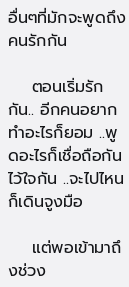อื่นๆที่มักจะพูดถึงคนรักกัน

    ตอนเริ่มรักกัน.. อีกคนอยากทำอะไรก็ยอม ..พูดอะไรก็เชื่อถือกัน ไว้ใจกัน ..จะไปไหนก็เดินจูงมือ

    แต่พอเข้ามาถึงช่วง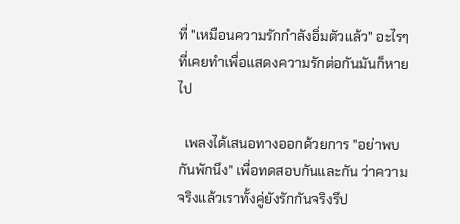ที่ "เหมือนความรักกำลังอิ่มตัวแล้ว" อะไรๆที่เคยทำเพื่อแสดงความรักต่อกันมันก็หายไป

  เพลงได้เสนอทางออกด้วยการ "อย่าพบกันพักนึง" เพื่อทดสอบกันและกัน ว่าความจริงแล้วเราทั้งคู่ยังรักกันจริงรึป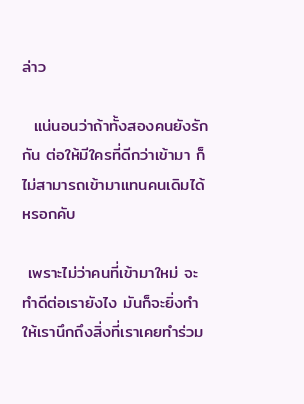ล่าว

  แน่นอนว่าถ้าทั้งสองคนยังรักกัน ต่อให้มีใครที่ดีกว่าเข้ามา ก็ไม่สามารถเข้ามาแทนคนเดิมได้หรอกคับ

 เพราะไม่ว่าคนที่เข้ามาใหม่ จะทำดีต่อเรายังไง มันก็จะยิ่งทำให้เรานึกถึงสิ่งที่เราเคยทำร่วม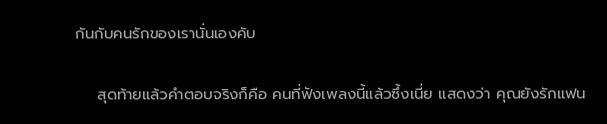กันกับคนรักของเรานั่นเองคับ

    สุดท้ายแล้วคำตอบจริงก็คือ คนที่ฟังเพลงนี้แล้วซึ้งเนี่ย แสดงว่า คุณยังรักแฟน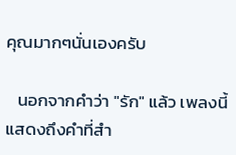คุณมากๆนั่นเองครับ

   นอกจากคำว่า "รัก" แล้ว เพลงนี้แสดงถึงคำที่สำ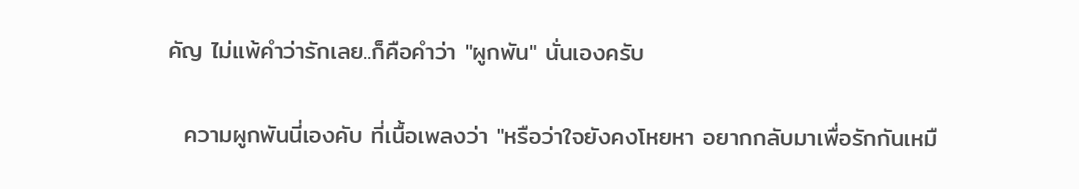คัญ ไม่แพ้คำว่ารักเลย..ก็คือคำว่า "ผูกพัน" นั่นเองครับ

  ความผูกพันนี่เองคับ ที่เนื้อเพลงว่า "หรือว่าใจยังคงโหยหา อยากกลับมาเพื่อรักกันเหมื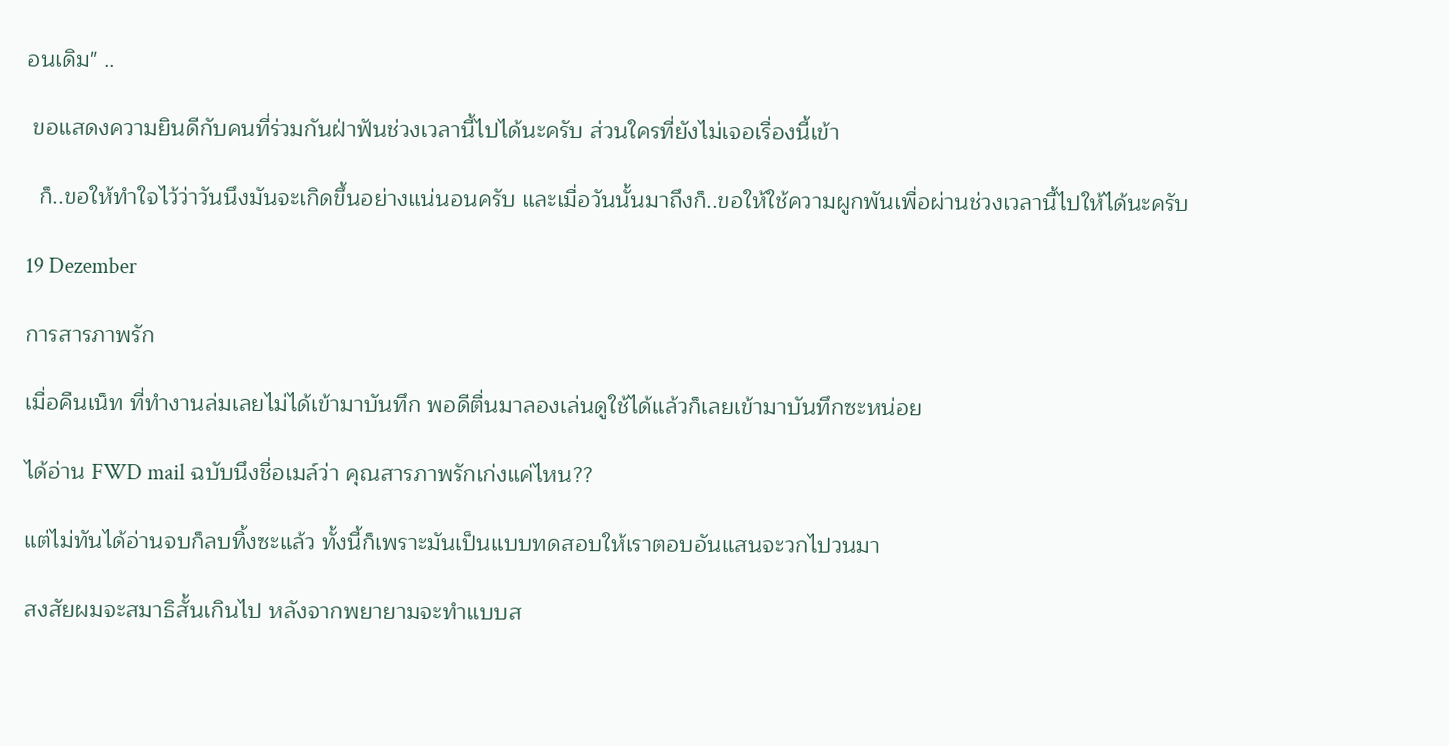อนเดิม" ..

 ขอแสดงความยินดีกับคนที่ร่วมกันฝ่าฟันช่วงเวลานี้ไปได้นะครับ ส่วนใครที่ยังไม่เจอเรื่องนี้เข้า

  ก็..ขอให้ทำใจไว้ว่าวันนึงมันจะเกิดขึ้นอย่างแน่นอนครับ และเมื่อวันนั้นมาถึงก็..ขอให้ใช้ความผูกพันเพื่อผ่านช่วงเวลานี้ไปให้ได้นะครับ

19 Dezember

การสารภาพรัก

เมื่อคืนเน็ท ที่ทำงานล่มเลยไม่ได้เข้ามาบันทึก พอดีตื่นมาลองเล่นดูใช้ได้แล้วก็เลยเข้ามาบันทึกซะหน่อย

ได้อ่าน FWD mail ฉบับนึงชื่อเมล์ว่า คุณสารภาพรักเก่งแค่ไหน??

แต่ไม่ทันได้อ่านจบก็ลบทิ้งซะแล้ว ทั้งนี้ก็เพราะมันเป็นแบบทดสอบให้เราตอบอันแสนจะวกไปวนมา

สงสัยผมจะสมาธิสั้นเกินไป หลังจากพยายามจะทำแบบส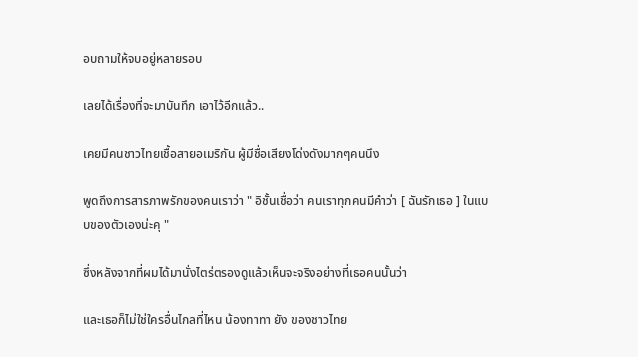อบถามให้จบอยู่หลายรอบ

เลยได้เรื่องที่จะมาบันทึก เอาไว้อีกแล้ว..

เคยมีคนชาวไทยเชื้อสายอเมริกัน ผู้มีชื่อเสียงโด่งดังมากๆคนนึง

พูดถึงการสารภาพรักของคนเราว่า " อิชั้นเชื่อว่า คนเราทุกคนมีคำว่า [ ฉันรักเธอ ] ในแบบของตัวเองน่ะคุ "

ซึ่งหลังจากที่ผมได้มานั่งไตร่ตรองดูแล้วเห็นจะจริงอย่างที่เธอคนนั้นว่า

และเธอก็ไม่ใช่ใครอื่นไกลที่ไหน น้องทาทา ยัง ของชาวไทย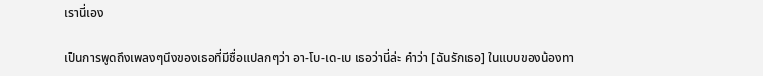เรานี่เอง

เป็นการพูดถึงเพลงๆนึงของเธอที่มีชื่อแปลกๆว่า อา-โบ-เด-เบ เธอว่านี่ล่ะ คำว่า [ฉันรักเธอ] ในแบบของน้องทา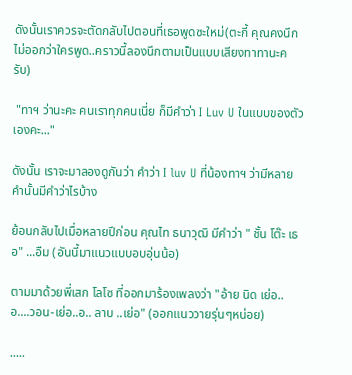ดังนั้นเราควรจะตัดกลับไปตอนที่เธอพูดซะใหม่(ตะกี้ คุณคงนึกไม่ออกว่าใครพูด..คราวนี้ลองนึกตามเป็นแบบเสียงทาทานะครับ)

 "ทาฯ ว่านะคะ คนเราทุกคนเนี่ย ก็มีคำว่า I Luv U ในแบบของตัวเองคะ..."

ดังนั้น เราจะมาลองดูกันว่า คำว่า I luv U ที่น้องทาฯ ว่ามีหลายคำนั้นมีคำว่าไรบ้าง

ย้อนกลับไปเมื่อหลายปีก่อน คุณไท ธนาวุฒิ มีคำว่า " ชั้น โต๊ะ เธอ" ...อืม (อันนี้มาแนวแบบอบอุ่นน้อ)

ตามมาด้วยพี่เสก โลโซ ที่ออกมาร้องเพลงว่า "อ้าย นิด เย่อ..อ....วอน-เย่อ..อ.. ลาบ ..เย่อ" (ออกแนววายรุ่นๆหน่อย)

.....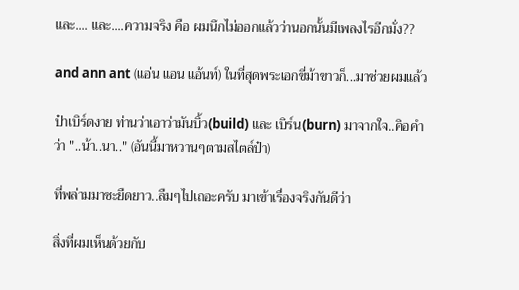และ.... และ....ความจริง คือ ผมนึกไม่ออกแล้วว่านอกนั้นมีเพลงไรอีกมั่ง??

and ann ant (แอ่น แอน แอ้นท์) ในที่สุดพระเอกขี่ม้าขาวก็...มาช่วยผมแล้ว

ป๋าเบิร์ดงาย ท่านว่าเอาว่ามันบิ้ว(build) และ เบิร์น(burn) มาจากใจ..คิอคำว่า "..น้า..นา.." (อันนี้มาหวานๆตามสไตล์ป๋า)

ที่พล่ามมาซะยืดยาว..ลืมๆไปเถอะครับ มาเข้าเรื่องจริงกันดีว่า

สิ่งที่ผมเห็นด้วยกับ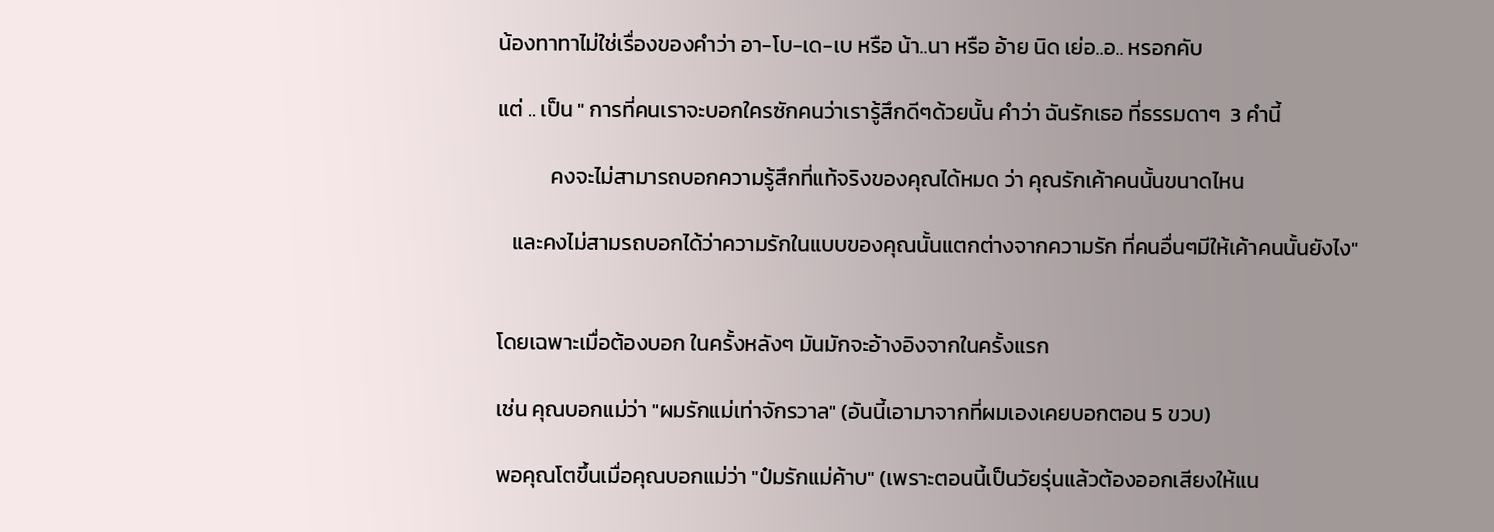น้องทาทาไม่ใช่เรื่องของคำว่า อา-โบ-เด-เบ หรือ น้า..นา หรือ อ้าย นิด เย่อ..อ.. หรอกคับ

แต่ .. เป็น " การที่คนเราจะบอกใครซักคนว่าเรารู้สึกดีๆด้วยนั้น คำว่า ฉันรักเธอ ที่ธรรมดาๆ  3 คำนี้

           คงจะไม่สามารถบอกความรู้สึกที่แท้จริงของคุณได้หมด ว่า คุณรักเค้าคนนั้นขนาดไหน

   และคงไม่สามรถบอกได้ว่าความรักในแบบของคุณนั้นแตกต่างจากความรัก ที่คนอื่นๆมีให้เค้าคนนั้นยังไง"


โดยเฉพาะเมื่อต้องบอก ในครั้งหลังๆ มันมักจะอ้างอิงจากในครั้งแรก

เช่น คุณบอกแม่ว่า "ผมรักแม่เท่าจักรวาล" (อันนี้เอามาจากที่ผมเองเคยบอกตอน 5 ขวบ)

พอคุณโตขึ้นเมื่อคุณบอกแม่ว่า "ป๋มรักแม่ค้าบ" (เพราะตอนนี้เป็นวัยรุ่นแล้วต้องออกเสียงให้แน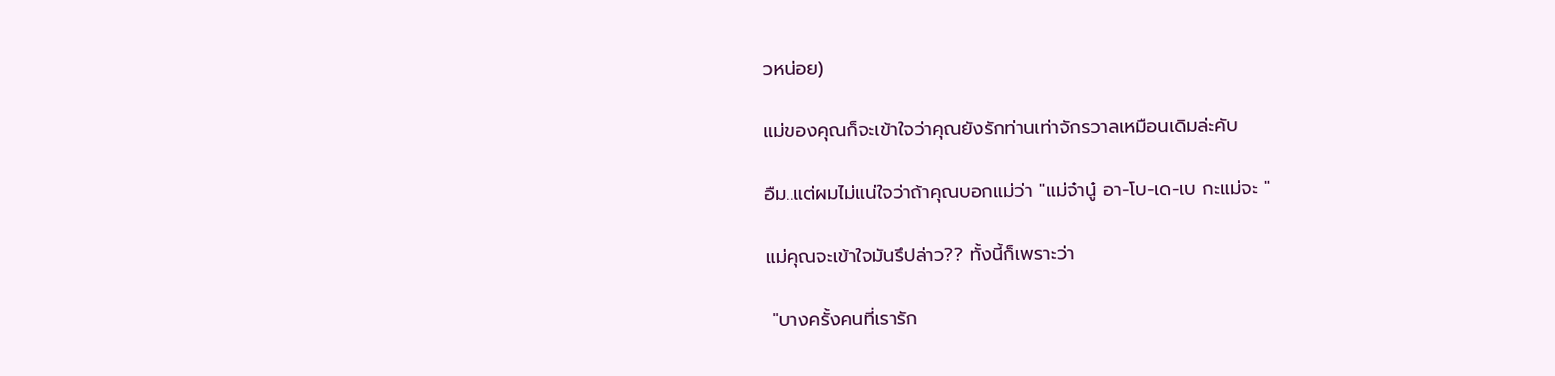วหน่อย)

แม่ของคุณก็จะเข้าใจว่าคุณยังรักท่านเท่าจักรวาลเหมือนเดิมล่ะคับ

อืม..แต่ผมไม่แน่ใจว่าถ้าคุณบอกแม่ว่า "แม่จ๋านู๋ อา-โบ-เด-เบ กะแม่จะ "

แม่คุณจะเข้าใจมันรึปล่าว?? ทั้งนี้ก็เพราะว่า

 "บางครั้งคนที่เรารัก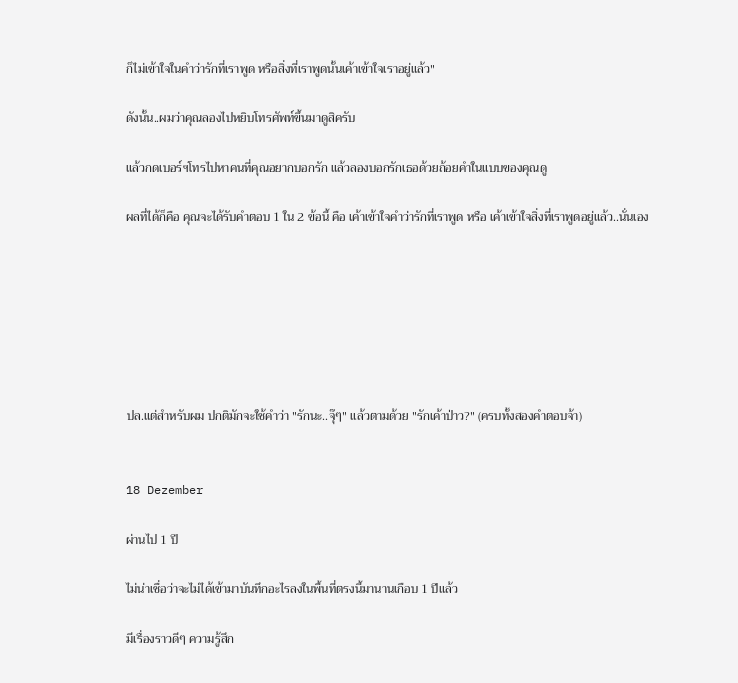ก็ไม่เข้าใจในคำว่ารักที่เราพูด หรือสิ่งที่เราพูดนั้นเค้าเข้าใจเราอยู่แล้ว"

ดังนั้น..ผมว่าคุณลองไปหยิบโทรศัพท์ขึ้นมาดูสิครับ

แล้วกดเบอร์ฯโทรไปหาคนที่คุณอยากบอกรัก แล้วลองบอกรักเธอด้วยถ้อยคำในแบบของคุณดู

ผลที่ได้ก็คือ คุณจะได้รับคำตอบ 1 ใน 2 ข้อนี้ คือ เค้าเข้าใจคำว่ารักที่เราพูด หรือ เค้าเข้าใจสิ่งที่เราพูดอยู่แล้ว..นั่นเอง







ปล.แต่สำหรับผม ปกติมักจะใช้คำว่า "รักนะ..จุ๊ๆ" แล้วตามด้วย "รักเค้าป่าว?" (ครบทั้งสองคำตอบจ้า)


18 Dezember

ผ่านไป 1 ปี

ไม่น่าเชื่อว่าจะไม่ได้เข้ามาบันทึกอะไรลงในพื้นที่ตรงนี้มานานเกือบ 1 ปีแล้ว

มีเรื่องราวดีๆ ความรู้สึก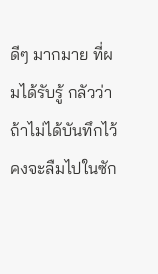ดีๆ มากมาย ที่ผมได้รับรู้ กลัวว่าถ้าไม่ได้บันทึกไว้คงจะลืมไปในซัก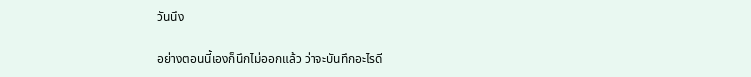วันนึง

อย่างตอนนี้เองก็นึกไม่ออกแล้ว ว่าจะบันทึกอะไรดี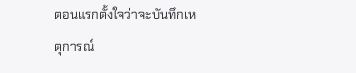ตอนแรกตั้งใจว่าจะบันทึกเหตุการณ์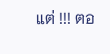แต่ !!! ตอ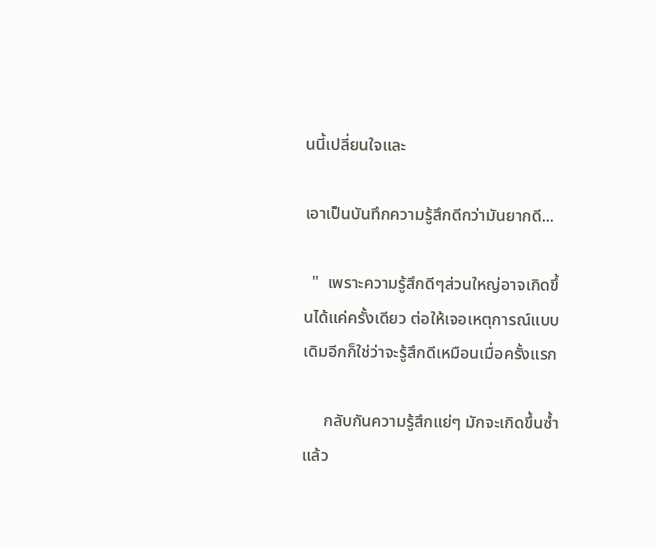นนี้เปลี่ยนใจและ

เอาเป็นบันทึกความรู้สึกดีกว่ามันยากดี...

  "  เพราะความรู้สึกดีๆส่วนใหญ่อาจเกิดขึ้นได้แค่ครั้งเดียว ต่อให้เจอเหตุการณ์แบบเดิมอีกก็ใช่ว่าจะรู้สึกดีเหมือนเมื่อครั้งแรก

     กลับกันความรู้สึกแย่ๆ มักจะเกิดขึ้นซ้ำแล้ว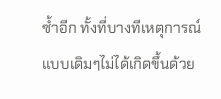ซ้ำอีก ทั้งที่บางทีเหตุการณ์แบบเดิมๆไม่ได้เกิดขึ้นด้วย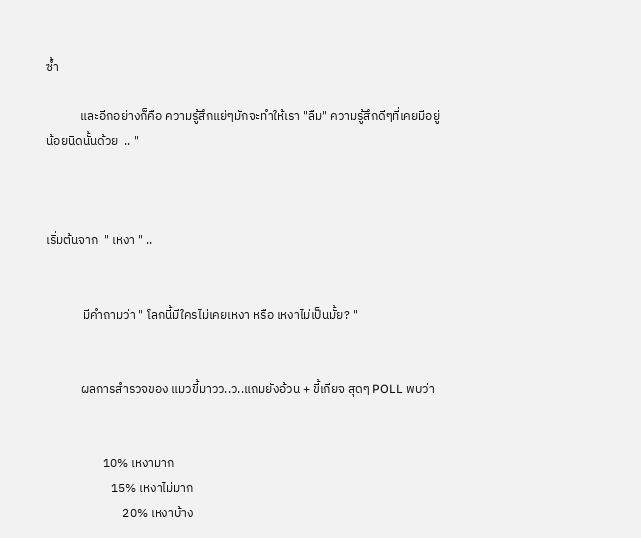ซ้ำ

            และอีกอย่างก็คือ ความรู้สึกแย่ๆมักจะทำให้เรา "ลืม" ความรู้สึกดีๆที่เคยมีอยู่น้อยนิดนั้นด้วย  .. "



เริ่มต้นจาก  " เหงา " ..


             มีคำถามว่า " โลกนี้มีใครไม่เคยเหงา หรือ เหงาไม่เป็นมั้ย? "


            ผลการสำรวจของ แมวขี้มาวว..ว..แถมยังอ้วน + ขี้เกียจ สุดๆ POLL พบว่า


                    10% เหงามาก
                       15% เหงาไม่มาก
                           20% เหงาบ้าง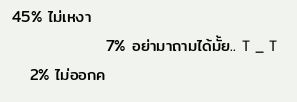45% ไม่เหงา
                7% อย่ามาถามได้มั้ย.. T _ T
   2% ไม่ออกค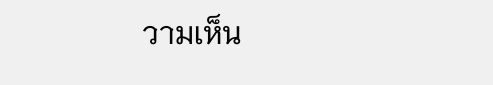วามเห็น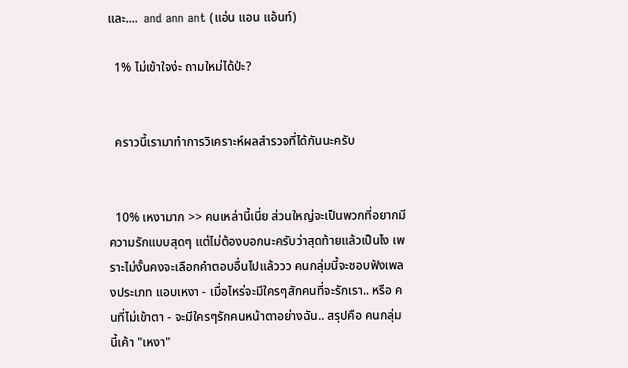และ....  and ann ant (แอ่น แอน แอ้นท์)

  1% ไม่เข้าใจง่ะ ถามใหม่ได้ป่ะ?


  คราวนี้เรามาทำการวิเคราะห์ผลสำรวจที่ได้กันนะครับ


  10% เหงามาก >> คนเหล่านี้เนี่ย ส่วนใหญ่จะเป็นพวกที่อยากมีความรักแบบสุดๆ แต่ไม่ต้องบอกนะครับว่าสุดท้ายแล้วเป็นไง เพราะไม่งั้นคงจะเลือกคำตอบอื่นไปแล้ววว คนกลุ่มนี้จะชอบฟังเพลงประเภท แอบเหงา - เมื่อไหร่จะมีใครๆสักคนที่จะรักเรา.. หรือ คนที่ไม่เข้าตา - จะมีใครๆรักคนหน้าตาอย่างฉัน.. สรุปคือ คนกลุ่มนี้เค้า "เหงา"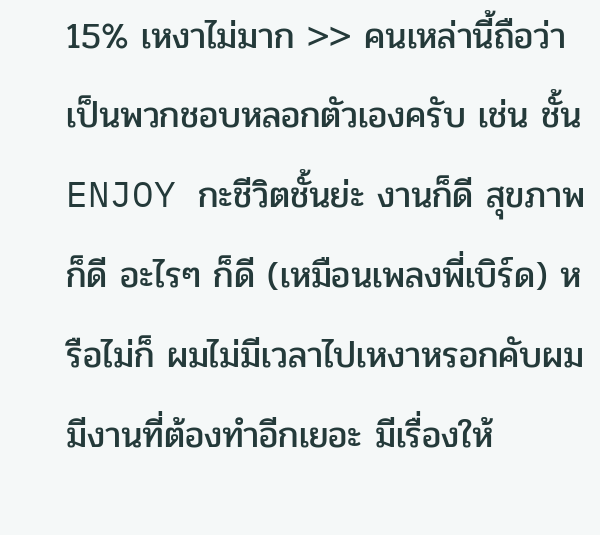15% เหงาไม่มาก >> คนเหล่านี้ถือว่าเป็นพวกชอบหลอกตัวเองครับ เช่น ชั้น ENJOY กะชีวิตชั้นย่ะ งานก็ดี สุขภาพก็ดี อะไรๆ ก็ดี (เหมือนเพลงพี่เบิร์ด) หรือไม่ก็ ผมไม่มีเวลาไปเหงาหรอกคับผมมีงานที่ต้องทำอีกเยอะ มีเรื่องให้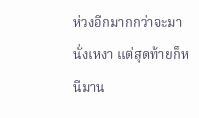ห่วงอีกมากกว่าจะมานั่งเหงา แต่สุดท้ายก็หนีมาน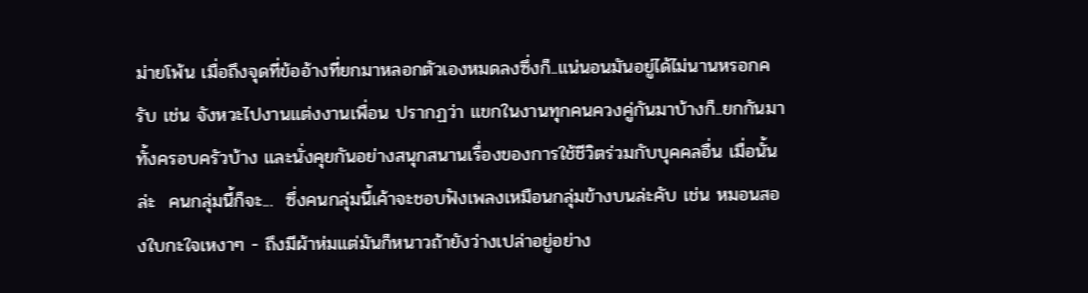ม่ายโพ้น เมื่อถึงจุดที่ข้ออ้างที่ยกมาหลอกตัวเองหมดลงซึ่งก็..แน่นอนมันอยู่ได้ไม่นานหรอกครับ เช่น จังหวะไปงานแต่งงานเพื่อน ปรากฏว่า แขกในงานทุกคนควงคู่กันมาบ้างก็..ยกกันมาทั้งครอบครัวบ้าง และนั่งคุยกันอย่างสนุกสนานเรื่องของการใช้ชีวิตร่วมกับบุคคลอื่น เมื่อนั้นล่ะ  คนกลุ่มนี้ก็จะ...  ซึ่งคนกลุ่มนี้เค้าจะชอบฟังเพลงเหมือนกลุ่มข้างบนล่ะคับ เช่น หมอนสองใบกะใจเหงาๆ - ถึงมีผ้าห่มแต่มันก็หนาวถ้ายังว่างเปล่าอยู่อย่าง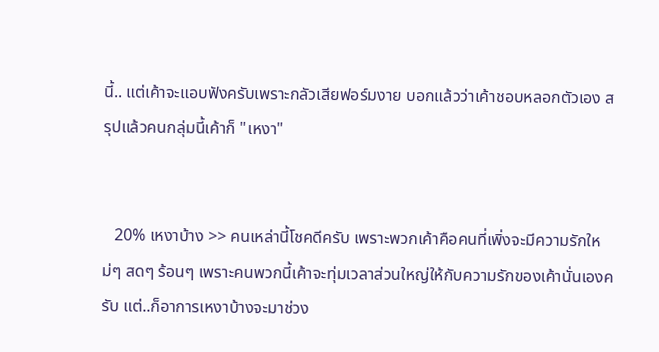นี้.. แต่เค้าจะแอบฟังครับเพราะกลัวเสียฟอร์มงาย บอกแล้วว่าเค้าชอบหลอกตัวเอง สรุปแล้วคนกลุ่มนี้เค้าก็ "เหงา"


   20% เหงาบ้าง >> คนเหล่านี้โชคดีครับ เพราะพวกเค้าคือคนที่เพิ่งจะมีความรักใหม่ๆ สดๆ ร้อนๆ เพราะคนพวกนี้เค้าจะทุ่มเวลาส่วนใหญ่ให้กับความรักของเค้านั่นเองครับ แต่..ก็อาการเหงาบ้างจะมาช่วง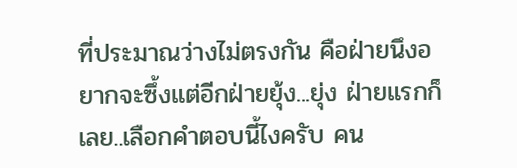ที่ประมาณว่างไม่ตรงกัน คือฝ่ายนึงอยากจะซึ้งแต่อีกฝ่ายยุ้ง...ยุ่ง ฝ่ายแรกก็เลย..เลือกคำตอบนี้ไงครับ คน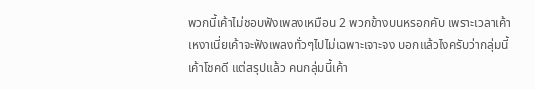พวกนี้เค้าไม่ชอบฟังเพลงเหมือน 2 พวกข้างบนหรอกคับ เพราะเวลาเค้าเหงาเนี่ยเค้าจะฟังเพลงทั่วๆไปไม่เฉพาะเจาะจง บอกแล้วไงครับว่ากลุ่มนี้เค้าโชคดี แต่สรุปแล้ว คนกลุ่มนี้เค้า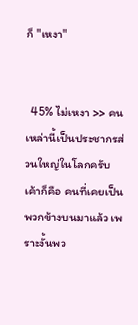ก็ "เหงา"


  45% ไม่เหงา >> คนเหล่านี้เป็นประชากรส่วนใหญ่ในโลกครับ เค้าก็คือ คนที่เคยเป็นพวกข้างบนมาแล้ว เพราะงั้นพว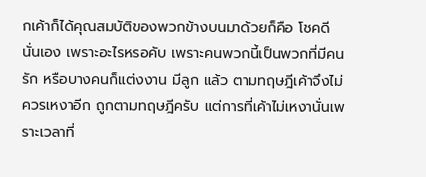กเค้าก็ได้คุณสมบัติของพวกข้างบนมาด้วยก็คือ โชคดี นั่นเอง เพราะอะไรหรอคับ เพราะคนพวกนี้เป็นพวกที่มีคนรัก หรือบางคนก็แต่งงาน มีลูก แล้ว ตามทฤษฎีเค้าจึงไม่ควรเหงาอีก ถูกตามทฤษฎีครับ แต่การที่เค้าไม่เหงานั่นเพราะเวลาที่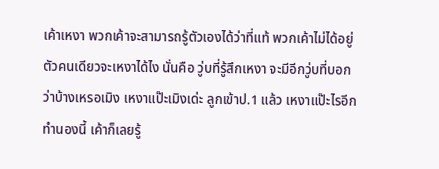เค้าเหงา พวกเค้าจะสามารถรู้ตัวเองได้ว่าที่แท้ พวกเค้าไม่ได้อยู่ตัวคนเดียวจะเหงาได้ไง นั่นคือ วู่บที่รู้สึกเหงา จะมีอีกวู่บที่บอกว่าบ้างเหรอเมิง เหงาแป๊ะเมิงเด่ะ ลูกเข้าป.1 แล้ว เหงาแป๊ะไรอีก ทำนองนี้ เค้าก็เลยรู้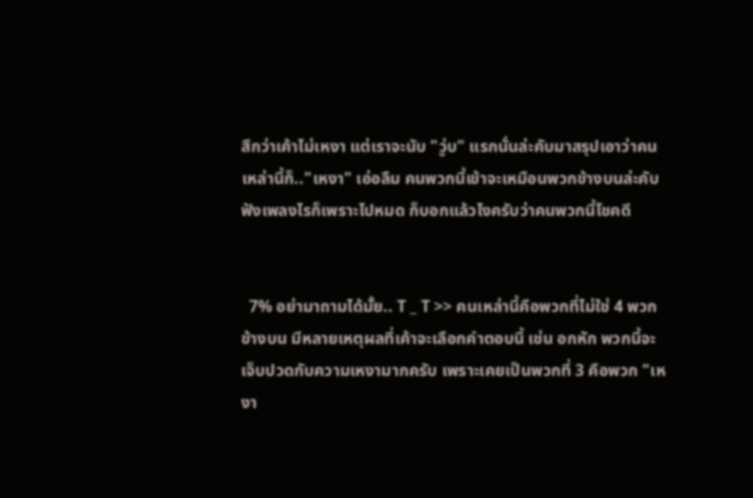สึกว่าเค้าไม่เหงา แต่เราจะนับ "วู่บ" แรกนั่นล่ะคับมาสรุปเอาว่าคนเหล่านี้ก็.."เหงา" เอ่อลืม คนพวกนี้เข้าจะเหมือนพวกข้างบนล่ะคับ ฟังเพลงไรก็เพราะไปหมด ก็บอกแล้วไงครับว่าคนพวกนี้โชคดี


  7% อย่ามาถามได้มั้ย.. T _ T >> คนเหล่านี้คือพวกที่ไม่ใช่ 4 พวกข้างบน มีหลายเหตุผลที่เค้าจะเลือกคำตอบนี้ เช่น อกหัก พวกนี้จะเจ็บปวดกับความเหงามากครับ เพราะเคยเป็นพวกที่ 3 คือพวก "เหงา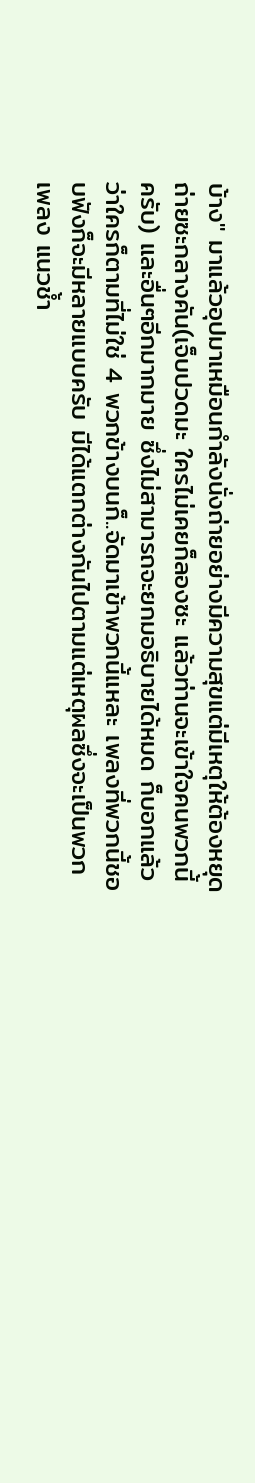บ้าง" มาแล้วอุปมาเหมือนกำลังนั่งถ่ายอย่างมีความสุขแต่มีเหตุให้ต้องหยุดถ่ายซะกลางคัน(เจ็บปวดมะ ใครไม่เคยก็ลองซะ แล้วท่านจะเข้าใจคนพวกนี้ครับ) และอื่นๆอีกมากมาย ซึ่งไม่สามารถจะยกมอธิบายได้หมด ก็บอกแล้วว่าใครก็ตามที่ไม่ใช่ 4 พวกข้างบนก็..จัดมาเข้าพวกนี้แหละ เพลงที่พวกนี้ชอบฟังก็จะมีหลายแบบครับ มีได้แตกต่างกันไปตามแต่เหตุผลซึ่งจะเป็นพวกเพลง แนวช้ำ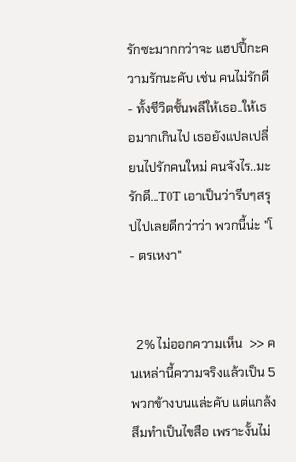รักซะมากกว่าจะ แฮปปี้กะความรักนะคับ เช่น คนไม่รักดี - ทั้งชีวิตชั้นพลีให้เธอ..ให้เธอมากเกินไป เธอยังแปลเปลี่ยนไปรักคนใหม่ คนจังไร..มะรักดี...T0T เอาเป็นว่ารีบๆสรุปไปเลยดีกว่าว่า พวกนี้น่ะ "โ - ตรเหงา"


  2% ไม่ออกความเห็น  >> คนเหล่านี้ความจริงแล้วเป็น 5 พวกข้างบนแล่ะคับ แต่แกล้งสึมทำเป็นไขสือ เพราะงั้นไม่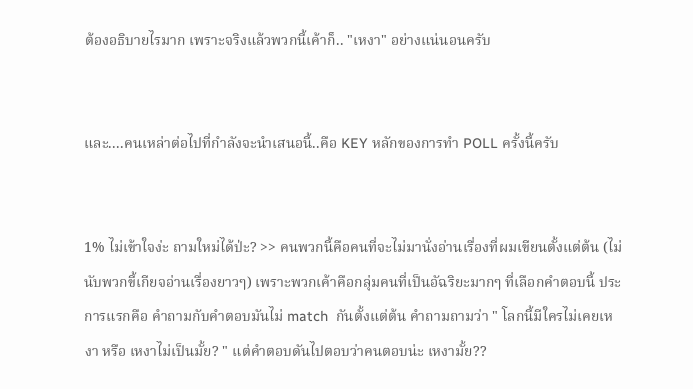ต้องอธิบายไรมาก เพราะจริงแล้วพวกนี้เค้าก็.. "เหงา" อย่างแน่นอนครับ


และ....คนเหล่าต่อไปที่กำลังจะนำเสนอนี้..คือ KEY หลักของการทำ POLL ครั้งนี้ครับ


1% ไม่เข้าใจง่ะ ถามใหม่ได้ป่ะ? >> คนพวกนี้คือคนที่จะไม่มานั่งอ่านเรื่องที่ผมเขียนตั้งแต่ต้น (ไม่นับพวกขี้เกียจอ่านเรื่องยาวๆ) เพราะพวกเค้าคือกลุ่มคนที่เป็นอัฉริยะมากๆ ที่เลือกคำตอบนี้ ประการแรกคือ คำถามกับคำตอบมันไม่ match  กันตั้งแต่ต้น คำถามถามว่า " โลกนี้มีใครไม่เคยเหงา หรือ เหงาไม่เป็นมั้ย? " แต่คำตอบดันไปตอบว่าคนตอบน่ะ เหงามั้ย??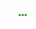...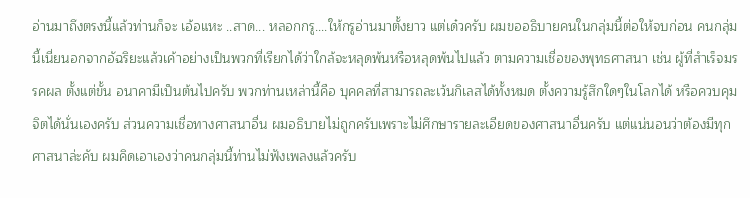อ่านมาถึงตรงนี้แล้วท่านก็จะ เอ้อแหะ ..สาด... หลอกกรู....ให้กรูอ่านมาตั้งยาว แต่เด๋วครับ ผมขออธิบายคนในกลุ่มนี้ต่อให้จบก่อน คนกลุ่มนี้เนี่ยนอกจากอัฉริยะแล้วเค้าอย่างเป็นพวกที่เรียกได้ว่าใกล้จะหลุดพ้นหรือหลุดพ้นไปแล้ว ตามความเชื่อของพุทธศาสนา เช่น ผู้ที่สำเร็จมรรคผล ตั้งแต่ขั้น อนาคามีเป็นต้นไปครับ พวกท่านเหล่านี้คือ บุคคลที่สามารถละเว้นกิเลสได้ทั้งหมด ตั้งความรู้สึกใดๆในโลกได้ หรือควบคุมจิตได้นั่นเองครับ ส่วนความเชื่อทางศาสนาอื่น ผมอธิบายไม่ถูกครับเพราะไม่ศึกษารายละเอียดของศาสนาอื่นครับ แต่แน่นอนว่าต้องมีทุกศาสนาล่ะคับ ผมคิดเอาเองว่าคนกลุ่มนี้ท่านไม่ฟังเพลงแล้วครับ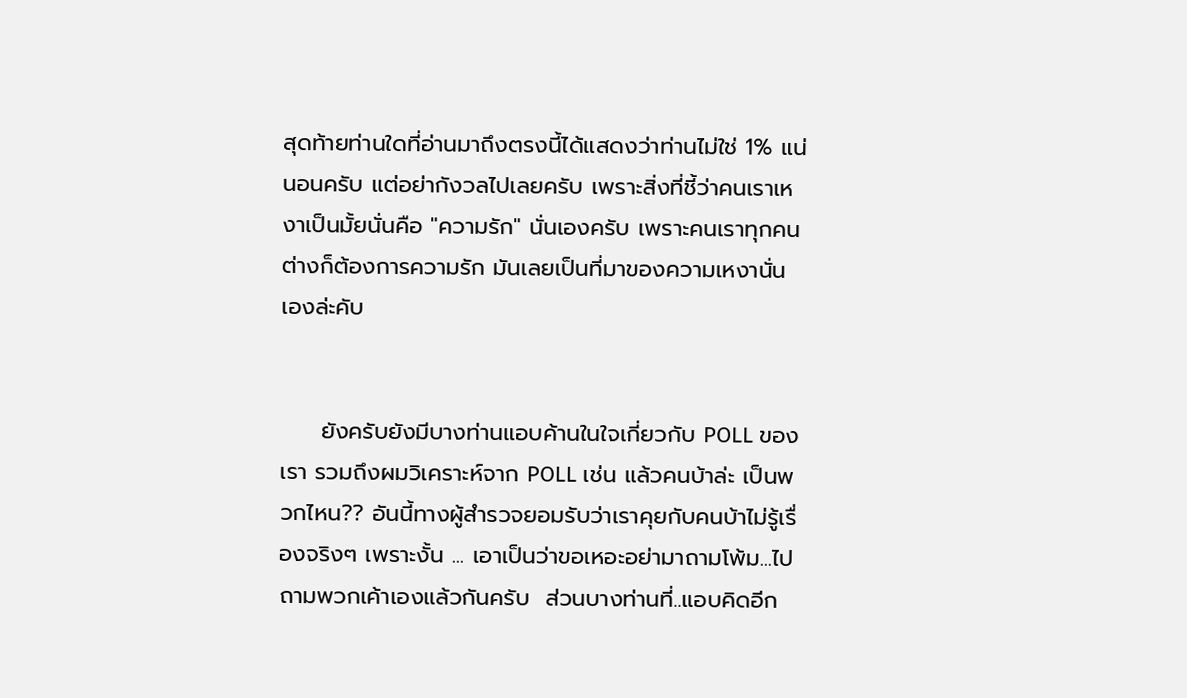สุดท้ายท่านใดที่อ่านมาถึงตรงนี้ได้แสดงว่าท่านไม่ใช่ 1% แน่นอนครับ แต่อย่ากังวลไปเลยครับ เพราะสิ่งที่ชี้ว่าคนเราเหงาเป็นมั้ยนั่นคือ "ความรัก" นั่นเองครับ เพราะคนเราทุกคนต่างก็ต้องการความรัก มันเลยเป็นที่มาของความเหงานั่นเองล่ะคับ


     ยังครับยังมีบางท่านแอบค้านในใจเกี่ยวกับ POLL ของเรา รวมถึงผมวิเคราะห์จาก POLL เช่น แล้วคนบ้าล่ะ เป็นพวกไหน?? อันนี้ทางผู้สำรวจยอมรับว่าเราคุยกับคนบ้าไม่รู้เรื่องจริงๆ เพราะงั้น ... เอาเป็นว่าขอเหอะอย่ามาถามโพ้ม...ไปถามพวกเค้าเองแล้วกันครับ  ส่วนบางท่านที่..แอบคิดอีก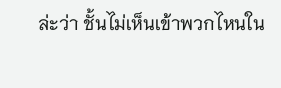ล่ะว่า ชั้นไม่เห็นเข้าพวกไหนใน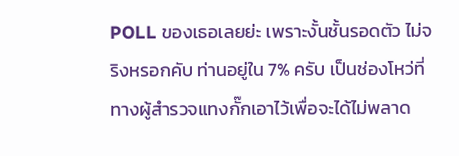POLL ของเธอเลยย่ะ เพราะงั้นชั้นรอดตัว ไม่จริงหรอกคับ ท่านอยู่ใน 7% ครับ เป็นช่องโหว่ที่ทางผู้สำรวจแทงกั๊กเอาไว้เพื่อจะได้ไม่พลาด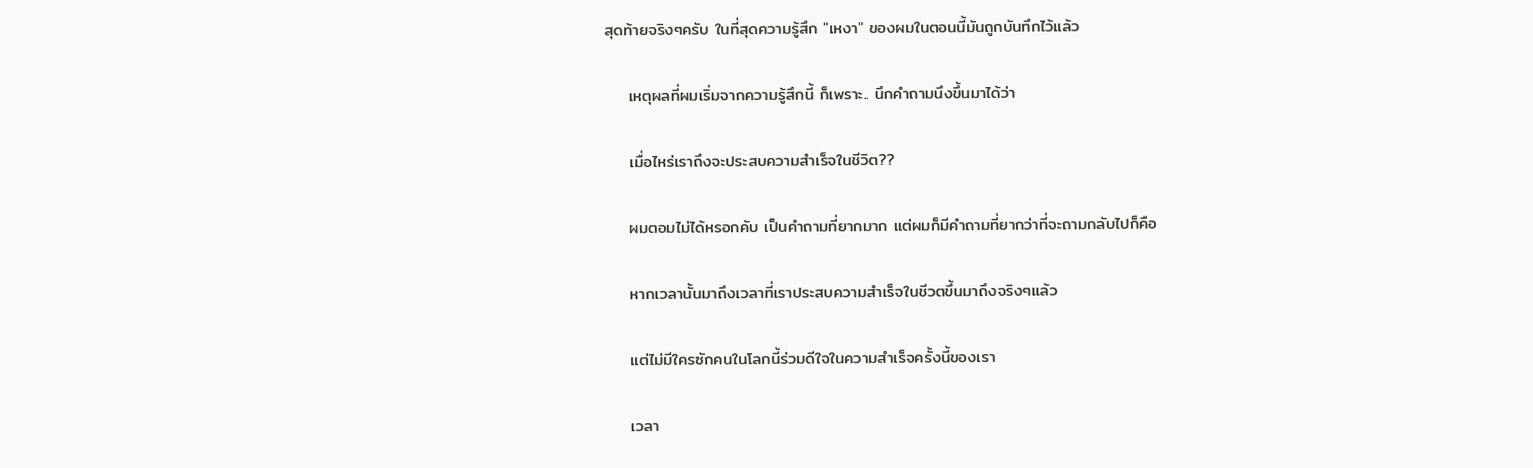สุดท้ายจริงๆครับ ในที่สุดความรู้สึก "เหงา" ของผมในตอนนี้มันถูกบันทึกไว้แล้ว

    เหตุผลที่ผมเริ่มจากความรู้สึกนี้ ก็เพราะ.. นึกคำถามนึงขึ้นมาได้ว่า

    เมื่อไหร่เราถึงจะประสบความสำเร็จในชีวิต??

    ผมตอมไม่ได้หรอกคับ เป็นคำถามที่ยากมาก แต่ผมก็มีคำถามที่ยากว่าที่จะถามกลับไปก็คือ

    หากเวลานั้นมาถึงเวลาที่เราประสบความสำเร็จในชีวตขึ้นมาถึงจริงๆแล้ว

    แต่ไม่มีใครซักคนในโลกนี้ร่วมดีใจในความสำเร็จครั้งนี้ของเรา

    เวลา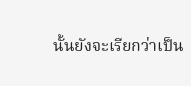นั้นยังจะเรียกว่าเป็น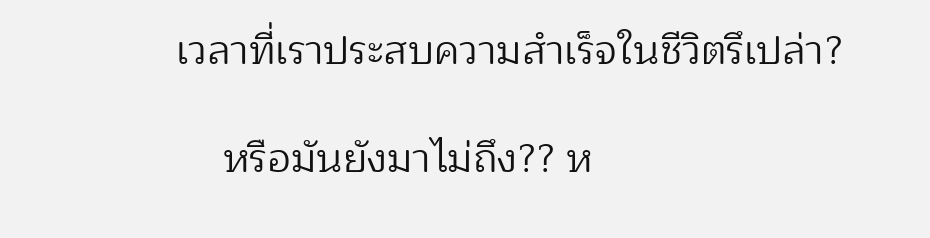เวลาที่เราประสบความสำเร็จในชีวิตรึเปล่า?

    หรือมันยังมาไม่ถึง?? ห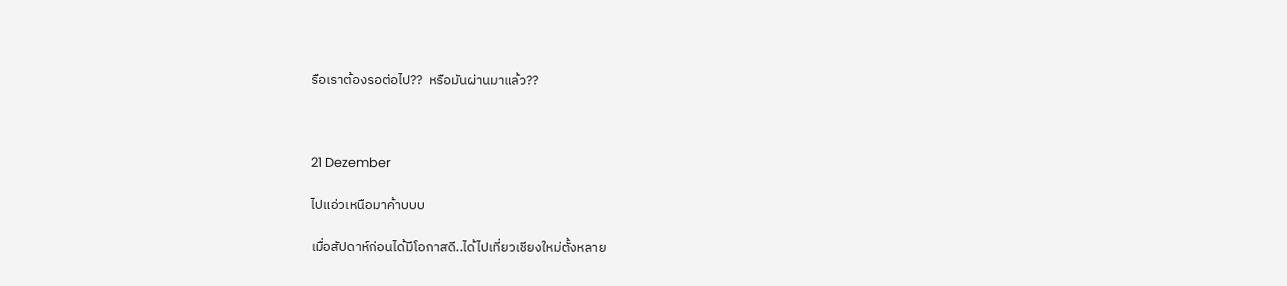รือเราต้องรอต่อไป??  หรือมันผ่านมาแล้ว??



21 Dezember

ไปแอ่วเหนือมาค้าบบบ

เมื่อสัปดาห์ก่อนได้มีโอกาสดี..ได้ไปเที่ยวเชียงใหม่ตั้งหลาย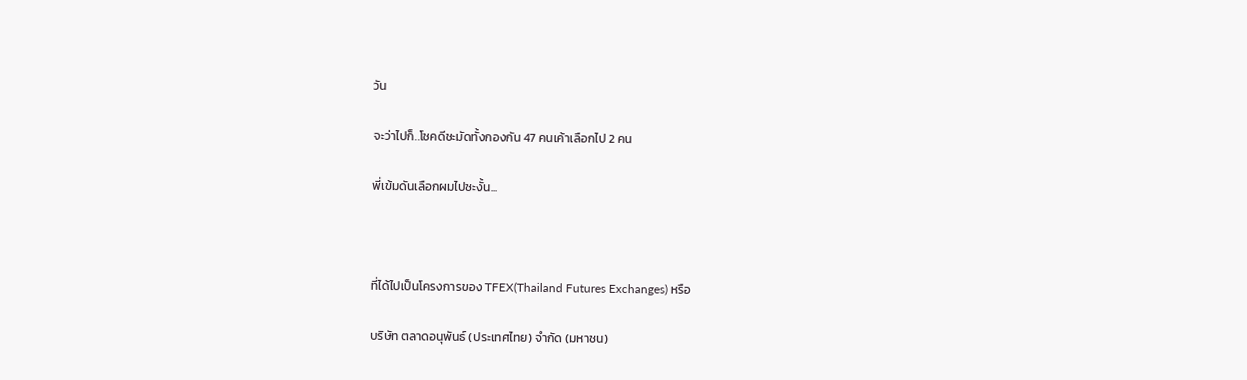วัน

จะว่าไปก็..โชคดีชะมัดทั้งกองกัน 47 คนเค้าเลือกไป 2 คน

พี่เข้มดันเลือกผมไปซะงั้น...



ที่ได้ไปเป็นโครงการของ TFEX(Thailand Futures Exchanges) หรือ

บริษัท ตลาดอนุพันธ์ (ประเทศไทย) จำกัด (มหาชน)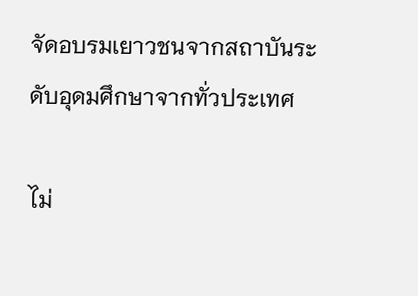จัดอบรมเยาวชนจากสถาบันระดับอุดมศึกษาจากทั่วประเทศ

ไม่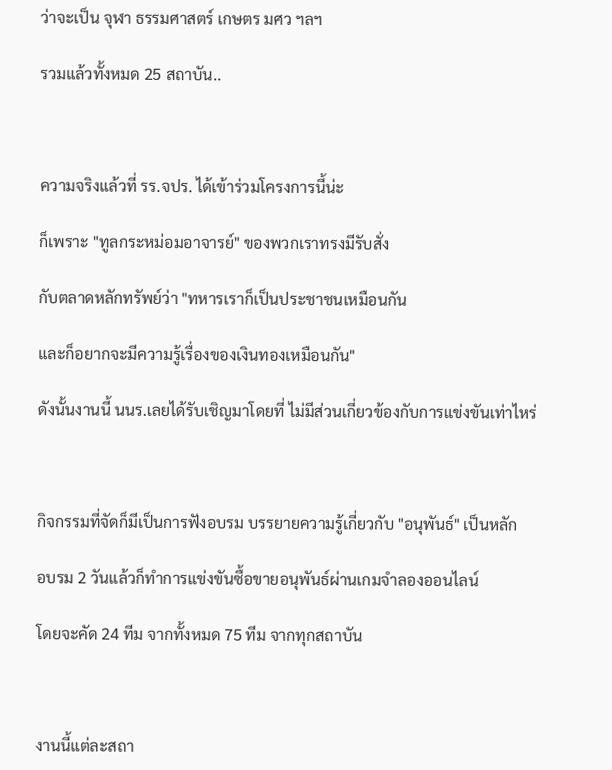ว่าจะเป็น จุฬา ธรรมศาสตร์ เกษตร มศว ฯลฯ

รวมแล้วทั้งหมด 25 สถาบัน..



ความจริงแล้วที่ รร.จปร. ได้เข้าร่วมโครงการนี้น่ะ

ก็เพราะ "ทูลกระหม่อมอาจารย์" ของพวกเราทรงมีรับสั่ง

กับตลาดหลักทรัพย์ว่า "ทหารเราก็เป็นประชาชนเหมือนกัน

และก็อยากจะมีความรู้เรื่องของเงินทองเหมือนกัน"

ดังนั้นงานนี้ นนร.เลยได้รับเชิญมาโดยที่ ไม่มีส่วนเกี่ยวข้องกับการแข่งขันเท่าไหร่



กิจกรรมที่จัดก็มีเป็นการฟังอบรม บรรยายความรู้เกี่ยวกับ "อนุพันธ์" เป็นหลัก

อบรม 2 วันแล้วก็ทำการแข่งขันซื้อขายอนุพันธ์ผ่านเกมจำลองออนไลน์

โดยจะคัด 24 ทีม จากทั้งหมด 75 ทีม จากทุกสถาบัน



งานนี้แต่ละสถา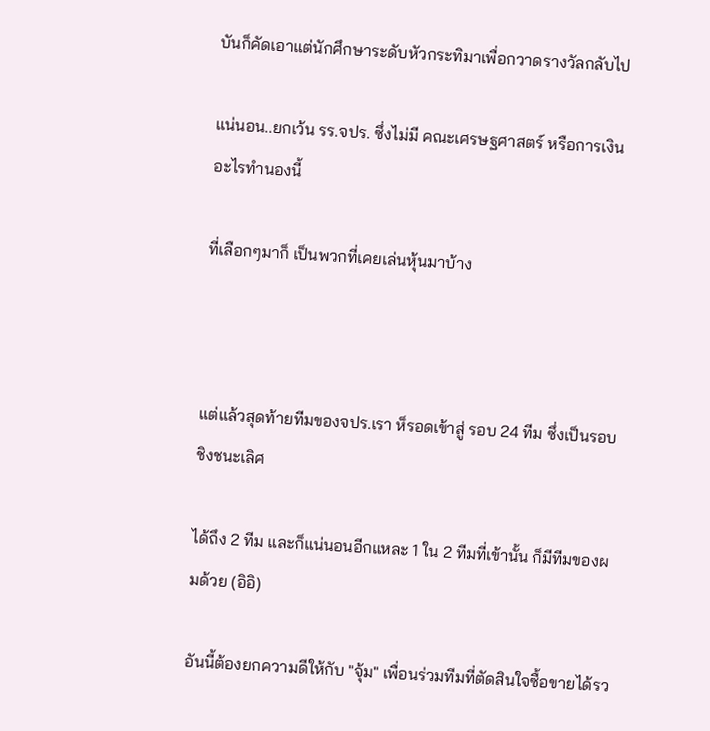บันก็คัดเอาแต่นักศึกษาระดับหัวกระทิมาเพื่อกวาดรางวัลกลับไป

แน่นอน..ยกเว้น รร.จปร. ซึ่งไม่มี คณะเศรษฐศาสตร์ หรือการเงิน อะไรทำนองนี้

ที่เลือกๆมาก็ เป็นพวกที่เคยเล่นหุ้นมาบ้าง



แต่แล้วสุดท้ายทีมของจปร.เรา ห็รอดเข้าสู่ รอบ 24 ทีม ซึ่งเป็นรอบชิงชนะเลิศ

ได้ถึง 2 ทีม และก็แน่นอนอีกแหละ 1 ใน 2 ทีมที่เข้านั้น ก็มีทีมของผมด้วย (อิอิ)

อันนี้ต้องยกความดีให้กับ "จุ้ม" เพื่อนร่วมทีมที่ตัดสินใจซื้อขายได้รว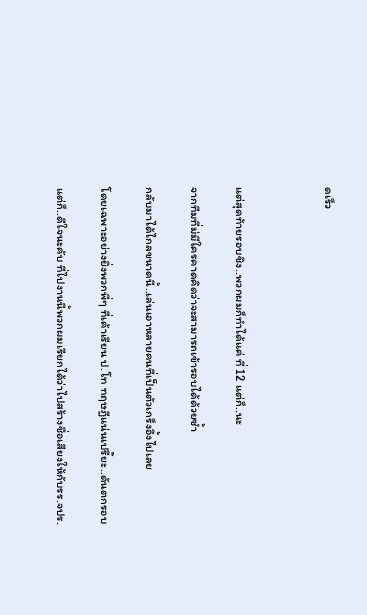ดเร็ว



แต่สุดท้ายรอบชิง..พวกผมก็ทำได้แค่ ที่ 12 แต่ก็..นะ

จากทีมที่ม่มีใครคาดคิดว่าจะสามารถเข้ารอบได้ด้วยซ้ำ

กลับมาได้ไกลขนาดนี้..เล่นเอาหลายคนที่เป็นตัวเกร็งอึ้งไปเลย

โดยเฉพาะอย่างยิ่งพวกพี่ๆ ที่เค้าเรียน ป.โท ทฤษฎีแน่นเปรี๊ยะ..ดันตกรอบ

แต่ก็..ดีใจนะคับ ที่ไปงานนี้พวกผมเรียกได้ว่าไปสร้างชื่อเสียงให้กับรร.จปร.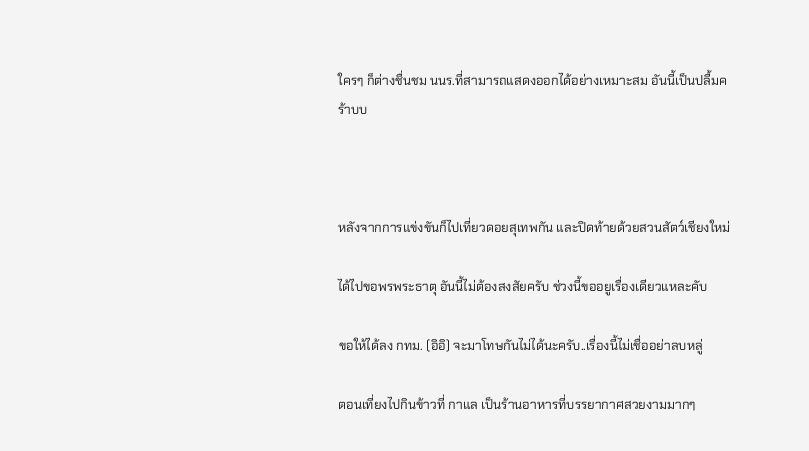ใครๆ ก็ต่างชื่นชม นนร.ที่สามารถแสดงออกได้อย่างเหมาะสม อันนี้เป็นปลื้มคร้าบบ



หลังจากการแข่งขันก็ไปเที่ยวดอยสุเทพกัน และปิดท้ายด้วยสวนสัตว์เชียงใหม่

ได้ไปขอพรพระธาตุ อันนี้ไม่ต้องสงสัยครับ ช่วงนี้ขออยูเรื่องเดียวแหละคับ

ขอให้ได้ลง กทม. (อิอิ) จะมาโทษกันไม่ได้นะครับ..เรื่องนี้ไม่เชื่ออย่าลบหลู่

ตอนเที่ยงไปกินข้าวที่ กาแล เป็นร้านอาหารที่บรรยากาศสวยงามมากๆ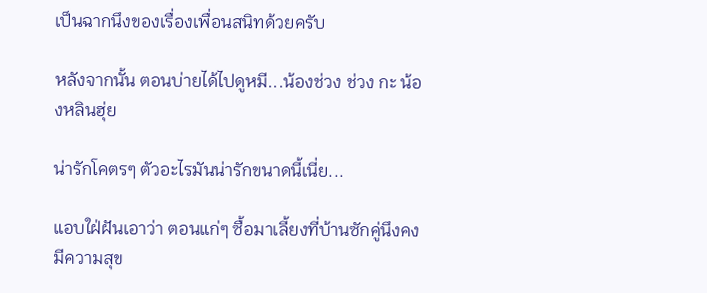เป็นฉากนึงของเรื่องเพื่อนสนิทด้วยครับ

หลังจากนั้น ตอนบ่ายได้ไปดูหมี...น้องช่วง ช่วง กะ น้องหลินฮุ่ย

น่ารักโคตรๆ ตัวอะไรมันน่ารักขนาดนี้เนี่ย...

แอบใฝ่ฝันเอาว่า ตอนแก่ๆ ซื้อมาเลี้ยงที่บ้านซักคู่นึงคงมีความสุข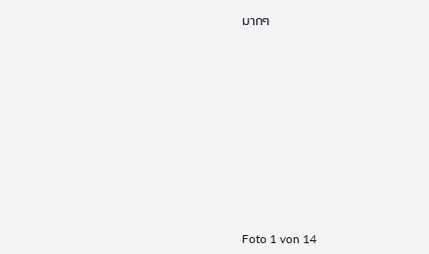มากๆ












Foto 1 von 14